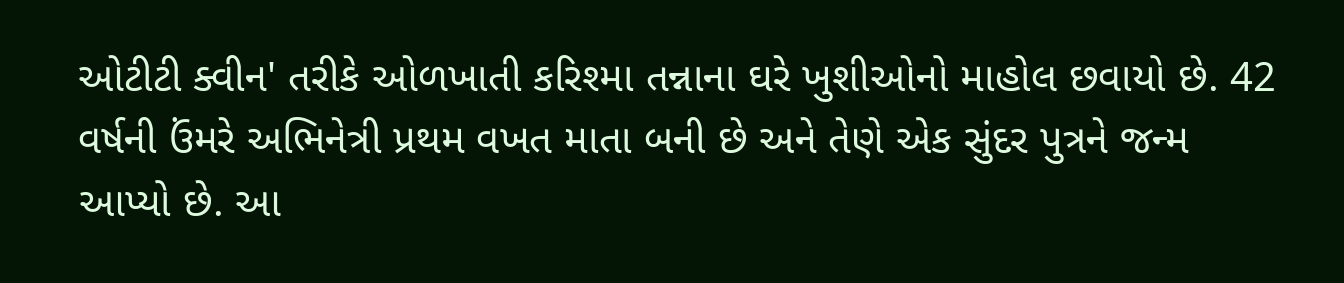ઓટીટી ક્વીન' તરીકે ઓળખાતી કરિશ્મા તન્નાના ઘરે ખુશીઓનો માહોલ છવાયો છે. 42 વર્ષની ઉંમરે અભિનેત્રી પ્રથમ વખત માતા બની છે અને તેણે એક સુંદર પુત્રને જન્મ આપ્યો છે. આ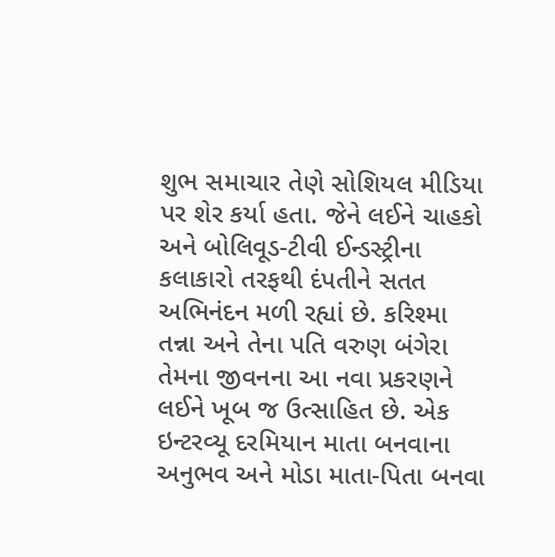શુભ સમાચાર તેણે સોશિયલ મીડિયા પર શેર કર્યા હતા. જેને લઈને ચાહકો અને બોલિવૂડ-ટીવી ઈન્ડસ્ટ્રીના કલાકારો તરફથી દંપતીને સતત અભિનંદન મળી રહ્યાં છે. કરિશ્મા તન્ના અને તેના પતિ વરુણ બંગેરા તેમના જીવનના આ નવા પ્રકરણને લઈને ખૂબ જ ઉત્સાહિત છે. એક ઇન્ટરવ્યૂ દરમિયાન માતા બનવાના અનુભવ અને મોડા માતા-પિતા બનવા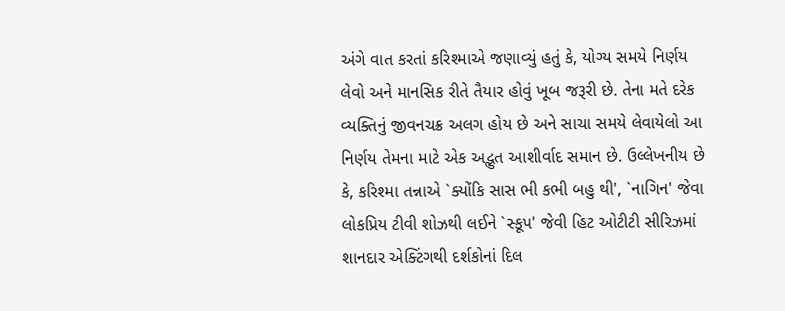અંગે વાત કરતાં કરિશ્માએ જણાવ્યું હતું કે, યોગ્ય સમયે નિર્ણય લેવો અને માનસિક રીતે તૈયાર હોવું ખૂબ જરૂરી છે. તેના મતે દરેક વ્યક્તિનું જીવનચક્ર અલગ હોય છે અને સાચા સમયે લેવાયેલો આ નિર્ણય તેમના માટે એક અદ્ભુત આશીર્વાદ સમાન છે. ઉલ્લેખનીય છે કે, કરિશ્મા તન્નાએ `ક્યોંકિ સાસ ભી કભી બહુ થી', `નાગિન' જેવા લોકપ્રિય ટીવી શોઝથી લઈને `સ્કૂપ' જેવી હિટ ઓટીટી સીરિઝમાં શાનદાર એક્ટિંગથી દર્શકોનાં દિલ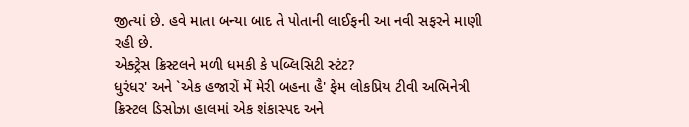જીત્યાં છે. હવે માતા બન્યા બાદ તે પોતાની લાઈફની આ નવી સફરને માણી રહી છે.
એક્ટ્રેસ ક્રિસ્ટલને મળી ધમકી કે પબ્લિસિટી સ્ટંટ?
ધુરંધર' અને `એક હજારોં મેં મેરી બહના હૈ' ફેમ લોકપ્રિય ટીવી અભિનેત્રી ક્રિસ્ટલ ડિસોઝા હાલમાં એક શંકાસ્પદ અને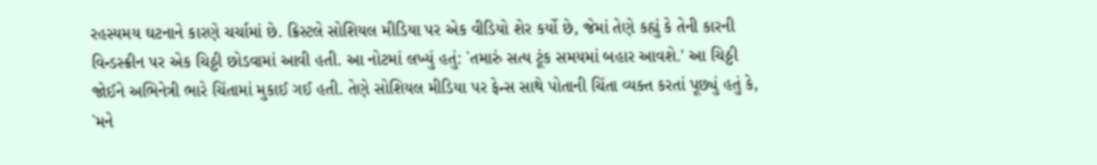રહસ્યમય ઘટનાને કારણે ચર્ચામાં છે. ક્રિસ્ટલે સોશિયલ મીડિયા પર એક વીડિયો શેર કર્યો છે, જેમાં તેણે કહ્યું કે તેની કારની વિન્ડસ્ક્રીન પર એક ચિઠ્ઠી છોડવામાં આવી હતી. આ નોટમાં લખ્યું હતું: `તમારું સત્ય ટૂંક સમયમાં બહાર આવશે.' આ ચિઠ્ઠી જોઈને અભિનેત્રી ભારે ચિંતામાં મુકાઈ ગઈ હતી. તેણે સોશિયલ મીડિયા પર ફેન્સ સાથે પોતાની ચિંતા વ્યક્ત કરતાં પૂછ્યું હતું કે, `મને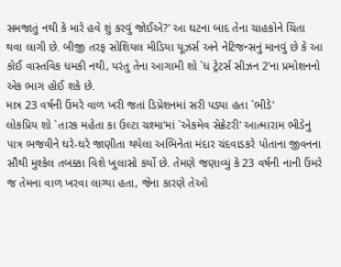સમજાતું નથી કે મારે હવે શું કરવું જોઈએ?' આ ઘટના બાદ તેના ચાહકોને ચિંતા થવા લાગી છે. બીજી તરફ સોશિયલ મીડિયા યૂઝર્સ અને નેટિજન્સનું માનવું છે કે આ કોઈ વાસ્તવિક ધમકી નથી, પરંતુ તેના આગામી શો `ધ ટ્રેટર્સ સીઝન 2'ના પ્રમોશનનો એક ભાગ હોઈ શકે છે.
માત્ર 23 વર્ષની ઉંમરે વાળ ખરી જતાં ડિપ્રેશનમાં સરી પડ્યા હતા `ભીડે'
લોકપ્રિય શો `તારક મહેતા કા ઉલ્ટા ચશ્મા'માં `એકમેવ સેક્રેટરી' આત્મારામ ભીડેનું પાત્ર ભજવીને ઘરે-ઘરે જાણીતા થયેલા અભિનેતા મંદાર ચંદવાડકરે પોતાના જીવનના સૌથી મુશ્કેલ તબક્કા વિશે ખુલાસો કર્યો છે. તેમણે જણાવ્યું કે 23 વર્ષની નાની ઉંમરે જ તેમના વાળ ખરવા લાગ્યા હતા, જેના કારણે તેઓ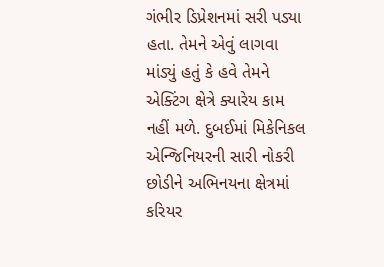ગંભીર ડિપ્રેશનમાં સરી પડ્યા હતા. તેમને એવું લાગવા માંડ્યું હતું કે હવે તેમને એક્ટિંગ ક્ષેત્રે ક્યારેય કામ નહીં મળે. દુબઈમાં મિકેનિકલ એન્જિનિયરની સારી નોકરી છોડીને અભિનયના ક્ષેત્રમાં કરિયર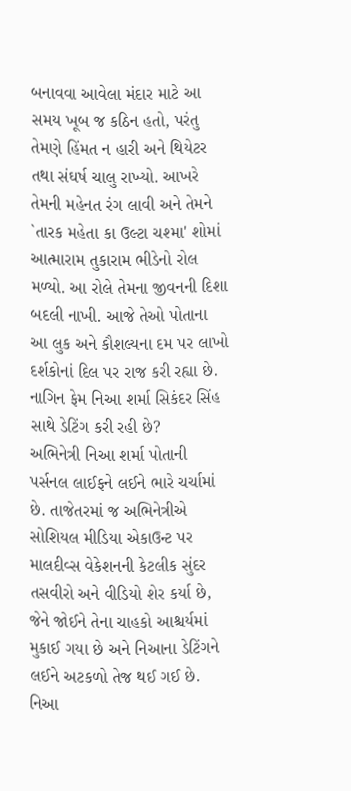બનાવવા આવેલા મંદાર માટે આ સમય ખૂબ જ કઠિન હતો, પરંતુ તેમણે હિંમત ન હારી અને થિયેટર તથા સંઘર્ષ ચાલુ રાખ્યો. આખરે તેમની મહેનત રંગ લાવી અને તેમને `તારક મહેતા કા ઉલ્ટા ચશ્મા' શોમાં આત્મારામ તુકારામ ભીડેનો રોલ મળ્યો. આ રોલે તેમના જીવનની દિશા બદલી નાખી. આજે તેઓ પોતાના આ લુક અને કૌશલ્યના દમ પર લાખો દર્શકોનાં દિલ પર રાજ કરી રહ્યા છે.
નાગિન ફેમ નિઆ શર્મા સિકંદર સિંહ સાથે ડેટિંગ કરી રહી છે?
અભિનેત્રી નિઆ શર્મા પોતાની પર્સનલ લાઈફને લઈને ભારે ચર્ચામાં છે. તાજેતરમાં જ અભિનેત્રીએ સોશિયલ મીડિયા એકાઉન્ટ પર માલદીવ્સ વેકેશનની કેટલીક સુંદર તસવીરો અને વીડિયો શેર કર્યા છે, જેને જોઈને તેના ચાહકો આશ્ચર્યમાં મુકાઈ ગયા છે અને નિઆના ડેટિંગને લઈને અટકળો તેજ થઈ ગઈ છે. નિઆ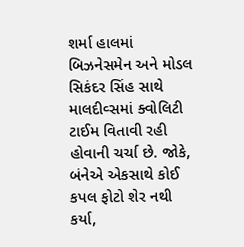શર્મા હાલમાં બિઝનેસમેન અને મોડલ સિકંદર સિંહ સાથે માલદીવ્સમાં ક્વોલિટી ટાઈમ વિતાવી રહી હોવાની ચર્ચા છે. જોકે, બંનેએ એકસાથે કોઈ કપલ ફોટો શેર નથી કર્યા,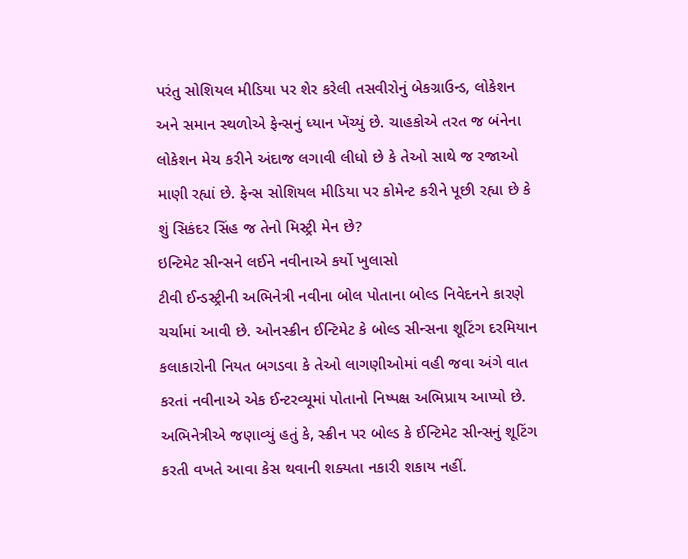પરંતુ સોશિયલ મીડિયા પર શેર કરેલી તસવીરોનું બેકગ્રાઉન્ડ, લોકેશન અને સમાન સ્થળોએ ફેન્સનું ધ્યાન ખેંચ્યું છે. ચાહકોએ તરત જ બંનેના લોકેશન મેચ કરીને અંદાજ લગાવી લીધો છે કે તેઓ સાથે જ રજાઓ માણી રહ્યાં છે. ફેન્સ સોશિયલ મીડિયા પર કોમેન્ટ કરીને પૂછી રહ્યા છે કે શું સિકંદર સિંહ જ તેનો મિસ્ટ્રી મેન છે?
ઇન્ટિમેટ સીન્સને લઈને નવીનાએ કર્યો ખુલાસો
ટીવી ઈન્ડસ્ટ્રીની અભિનેત્રી નવીના બોલ પોતાના બોલ્ડ નિવેદનને કારણે ચર્ચામાં આવી છે. ઓનસ્ક્રીન ઈન્ટિમેટ કે બોલ્ડ સીન્સના શૂટિંગ દરમિયાન કલાકારોની નિયત બગડવા કે તેઓ લાગણીઓમાં વહી જવા અંગે વાત કરતાં નવીનાએ એક ઈન્ટરવ્યૂમાં પોતાનો નિષ્પક્ષ અભિપ્રાય આપ્યો છે. અભિનેત્રીએ જણાવ્યું હતું કે, સ્ક્રીન પર બોલ્ડ કે ઈન્ટિમેટ સીન્સનું શૂટિંગ કરતી વખતે આવા કેસ થવાની શક્યતા નકારી શકાય નહીં.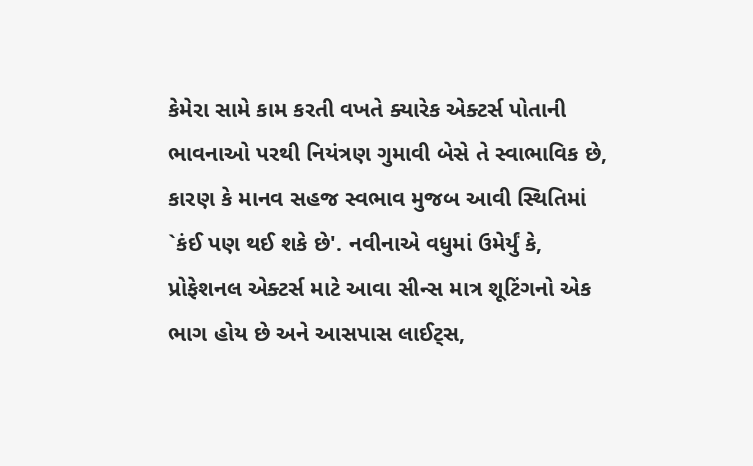કેમેરા સામે કામ કરતી વખતે ક્યારેક એક્ટર્સ પોતાની ભાવનાઓ પરથી નિયંત્રણ ગુમાવી બેસે તે સ્વાભાવિક છે, કારણ કે માનવ સહજ સ્વભાવ મુજબ આવી સ્થિતિમાં `કંઈ પણ થઈ શકે છે'. નવીનાએ વધુમાં ઉમેર્યું કે, પ્રોફેશનલ એક્ટર્સ માટે આવા સીન્સ માત્ર શૂટિંગનો એક ભાગ હોય છે અને આસપાસ લાઈટ્સ,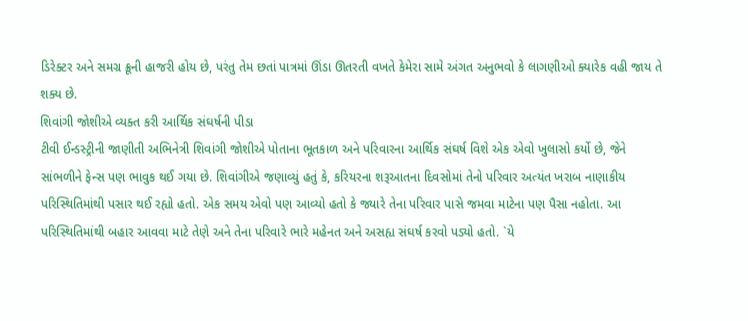ડિરેક્ટર અને સમગ્ર ક્રૂની હાજરી હોય છે, પરંતુ તેમ છતાં પાત્રમાં ઊંડા ઊતરતી વખતે કેમેરા સામે અંગત અનુભવો કે લાગણીઓ ક્યારેક વહી જાય તે શક્ય છે.
શિવાંગી જોશીએ વ્યક્ત કરી આર્થિક સંઘર્ષની પીડા
ટીવી ઈન્ડસ્ટ્રીની જાણીતી અભિનેત્રી શિવાંગી જોશીએ પોતાના ભૂતકાળ અને પરિવારના આર્થિક સંઘર્ષ વિશે એક એવો ખુલાસો કર્યો છે, જેને સાંભળીને ફેન્સ પણ ભાવુક થઈ ગયા છે. શિવાંગીએ જણાવ્યું હતું કે, કરિયરના શરૂઆતના દિવસોમાં તેનો પરિવાર અત્યંત ખરાબ નાણાકીય પરિસ્થિતિમાંથી પસાર થઈ રહ્યો હતો. એક સમય એવો પણ આવ્યો હતો કે જ્યારે તેના પરિવાર પાસે જમવા માટેના પણ પૈસા નહોતા. આ પરિસ્થિતિમાંથી બહાર આવવા માટે તેણે અને તેના પરિવારે ભારે મહેનત અને અસહ્ય સંઘર્ષ કરવો પડ્યો હતો. `યે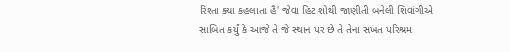રિશ્તા ક્યા કહલાતા હૈ' જેવા હિટ શોથી જાણીતી બનેલી શિવાંગીએ સાબિત કર્યું કે આજે તે જે સ્થાન પર છે તે તેના સખત પરિશ્રમ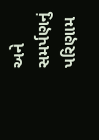અને સમર્પણનું પરિણામ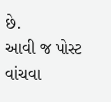છે.
આવી જ પોસ્ટ વાંચવા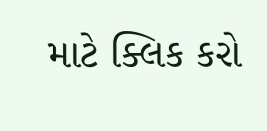માટે ક્લિક કરો